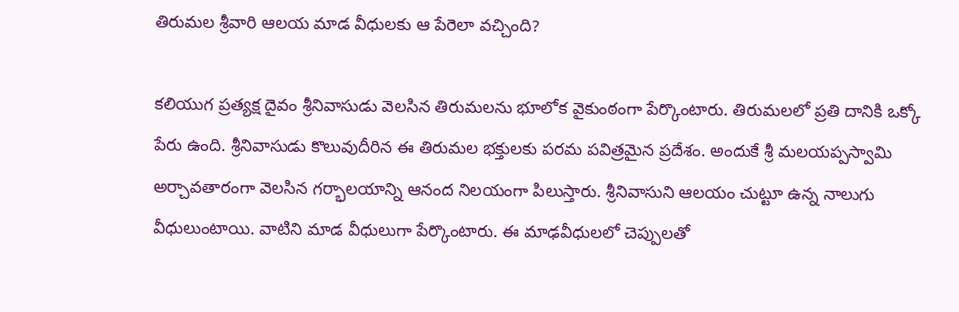తిరుమల శ్రీవారి ఆలయ మాడ వీధులకు ఆ పేరెలా వచ్చింది?

కలియుగ ప్రత్యక్ష దైవం శ్రీనివాసుడు వెలసిన తిరుమలను భూలోక వైకుంఠంగా పేర్కొంటారు. తిరుమలలో ప్రతి దానికి ఒక్కో పేరు ఉంది. శ్రీనివాసుడు కొలువుదీరిన ఈ తిరుమల భక్తులకు పరమ పవిత్రమైన ప్రదేశం. అందుకే శ్రీ మలయప్పస్వామి అర్చావతారంగా వెలసిన గర్భాలయాన్ని ఆనంద నిలయంగా పిలుస్తారు. శ్రీనివాసుని ఆలయం చుట్టూ ఉన్న నాలుగు వీధులుంటాయి. వాటిని మాడ వీధులుగా పేర్కొంటారు. ఈ మాఢవీధులలో చెప్పులతో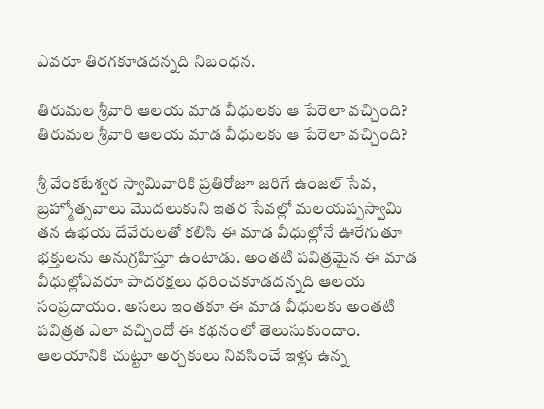ఎవరూ తిరగకూడదన్నది నిబంధన.

తిరుమల శ్రీవారి ఆలయ మాడ వీధులకు ఆ పేరెలా వచ్చింది?
తిరుమల శ్రీవారి ఆలయ మాడ వీధులకు ఆ పేరెలా వచ్చింది?

శ్రీ వేంకటేశ్వర స్వామివారికి ప్రతిరోజూ జరిగే ఉంజల్ సేవ, బ్రహ్మోత్సవాలు మొదలుకుని ఇతర సేవల్లో మలయప్పస్వామి తన ఉభయ దేవేరులతో కలిసి ఈ మాడ వీధుల్లోనే ఊరేగుతూ భక్తులను అనుగ్రహిస్తూ ఉంటాడు. అంతటి పవిత్రమైన ఈ మాడ వీధుల్లోఎవరూ పాదరక్షలు ధరించకూడదన్నది ఆలయ సంప్రదాయం. అసలు ఇంతకూ ఈ మాడ వీధులకు అంతటి పవిత్రత ఎలా వచ్చిందో ఈ కథనంలో తెలుసుకుందాం. ఆలయానికి చుట్టూ అర్చకులు నివసించే ఇళ్లు ఉన్న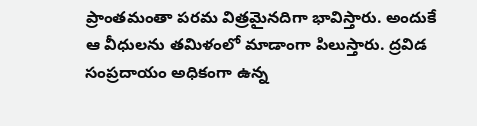ప్రాంతమంతా పరమ విత్రమైనదిగా భావిస్తారు. అందుకే ఆ వీధులను తమిళంలో మాడాంగా పిలుస్తారు. ద్రవిడ సంప్రదాయం అధికంగా ఉన్న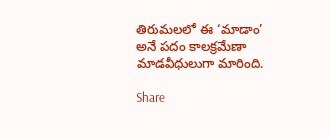తిరుమలలో ఈ ‘మాడాం’ అనే పదం కాలక్రమేణా మాడవీధులుగా మారింది.

Share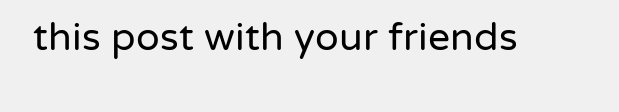this post with your friends